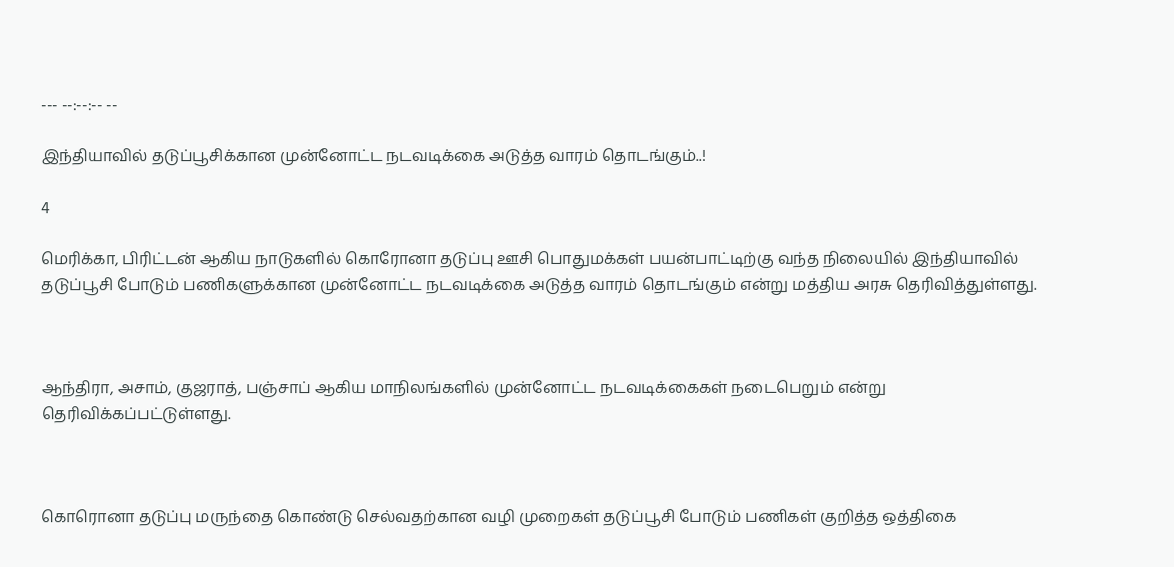--- --:--:-- --

இந்தியாவில் தடுப்பூசிக்கான முன்னோட்ட நடவடிக்கை அடுத்த வாரம் தொடங்கும்..!

4

மெரிக்கா, பிரிட்டன் ஆகிய நாடுகளில் கொரோனா தடுப்பு ஊசி பொதுமக்கள் பயன்பாட்டிற்கு வந்த நிலையில் இந்தியாவில் தடுப்பூசி போடும் பணிகளுக்கான முன்னோட்ட நடவடிக்கை அடுத்த வாரம் தொடங்கும் என்று மத்திய அரசு தெரிவித்துள்ளது.



ஆந்திரா, அசாம், குஜராத், பஞ்சாப் ஆகிய மாநிலங்களில் முன்னோட்ட நடவடிக்கைகள் நடைபெறும் என்று தெரிவிக்கப்பட்டுள்ளது.



கொரொனா தடுப்பு மருந்தை கொண்டு செல்வதற்கான வழி முறைகள் தடுப்பூசி போடும் பணிகள் குறித்த ஒத்திகை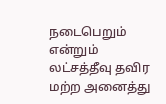நடைபெறும் என்றும் லட்சத்தீவு தவிர மற்ற அனைத்து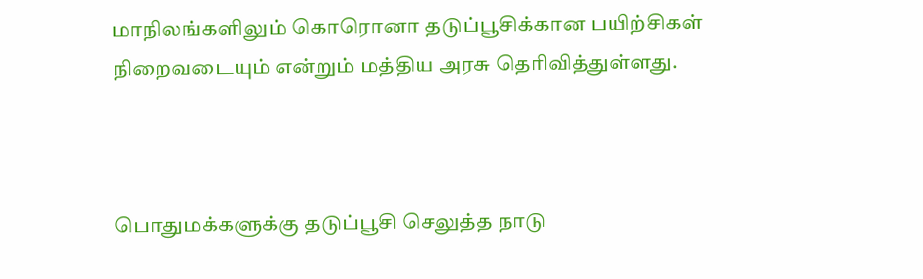மாநிலங்களிலும் கொரொனா தடுப்பூசிக்கான பயிற்சிகள் நிறைவடையும் என்றும் மத்திய அரசு தெரிவித்துள்ளது.



பொதுமக்களுக்கு தடுப்பூசி செலுத்த நாடு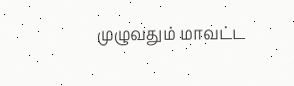முழுவதும் மாவட்ட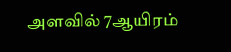அளவில் 7ஆயிரம்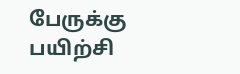பேருக்கு பயிற்சி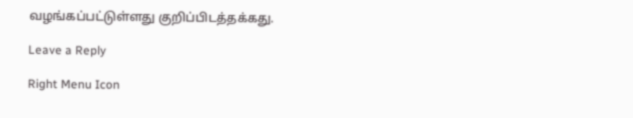வழங்கப்பட்டுள்ளது குறிப்பிடத்தக்கது.

Leave a Reply

Right Menu Icon